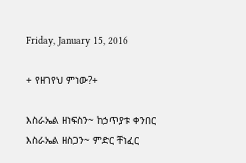Friday, January 15, 2016

+ የዘገየህ ምነው?+

እስራኤል ዘነፍስን~ ከኃጥያቱ ቀንበር
እስራኤል ዘስጋን~ ምድር ቸነፈር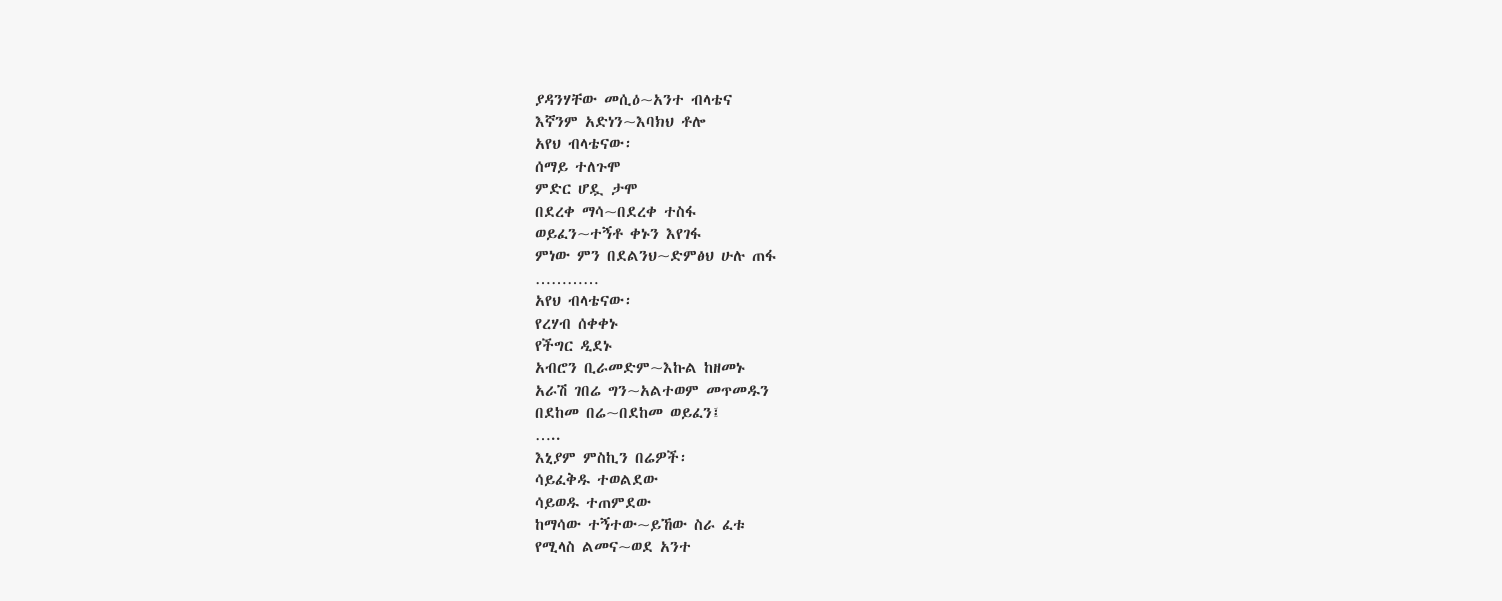ያዳንሃቸው መሲዕ~አንተ ብላቴና
እኛንም አድነን~እባክህ ቶሎ
አየህ ብላቴናው፡
ሰማይ ተለጉሞ
ምድር ሆዷ ታሞ
በደረቀ ማሳ~በደረቀ ተስፋ
ወይፈን~ተኝቶ ቀኑን እየገፋ
ምነው ምን በደልንህ~ድምፅህ ሁሉ ጠፋ
…………
አየህ ብላቴናው፡
የረሃብ ሰቀቀኑ
የችግር ዲደኑ
አብሮን ቢራመድም~እኩል ከዘመኑ
አራሽ ገበሬ ግን~አልተወም መጥመዱን
በደከመ በሬ~በደከመ ወይፈን፤
…..
እኒያም ምስኪን በሬዎች፡
ሳይፈቅዱ ተወልደው
ሳይወዱ ተጠምደው
ከማሳው ተኝተው~ይኸው ስራ ፈቱ
የሚላስ ልመና~ወደ አንተ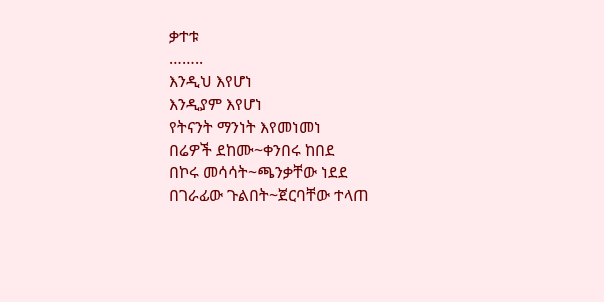ቃተቱ
……..
እንዲህ እየሆነ
እንዲያም እየሆነ
የትናንት ማንነት እየመነመነ
በሬዎች ደከሙ~ቀንበሩ ከበደ
በኮሩ መሳሳት~ጫንቃቸው ነደደ
በገራፊው ጉልበት~ጀርባቸው ተላጠ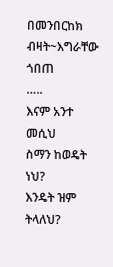በመንበርከክ ብዛት~እግራቸው ጎበጠ
…..
እናም አንተ መሲህ
ስማን ከወዴት ነህ?
እንዴት ዝም ትላለህ?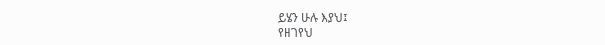ይሄን ሁሉ እያህ፤
የዘገየህ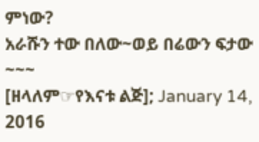ምነው?
አራሹን ተው በለው~ወይ በሬውን ፍታው
~~~
[ዘላለም☞የእናቱ ልጅ]; January 14, 2016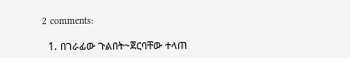2 comments:

  1. በገራፊው ጉልበት~ጀርባቸው ተላጠ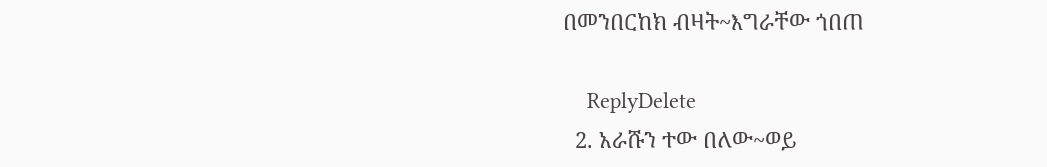በመንበርከክ ብዛት~እግራቸው ጎበጠ

    ReplyDelete
  2. አራሹን ተው በለው~ወይ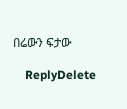በሬውን ፍታው

    ReplyDelete